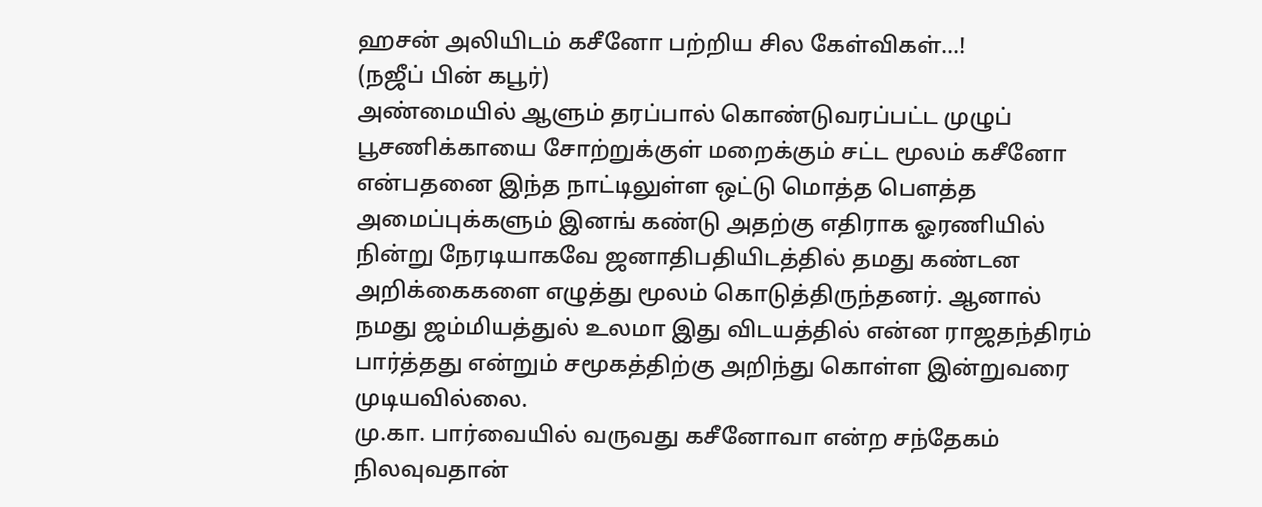ஹசன் அலியிடம் கசீனோ பற்றிய சில கேள்விகள்...!
(நஜீப் பின் கபூர்)
அண்மையில் ஆளும் தரப்பால் கொண்டுவரப்பட்ட முழுப் பூசணிக்காயை சோற்றுக்குள் மறைக்கும் சட்ட மூலம் கசீனோ என்பதனை இந்த நாட்டிலுள்ள ஒட்டு மொத்த பௌத்த அமைப்புக்களும் இனங் கண்டு அதற்கு எதிராக ஓரணியில் நின்று நேரடியாகவே ஜனாதிபதியிடத்தில் தமது கண்டன அறிக்கைகளை எழுத்து மூலம் கொடுத்திருந்தனர். ஆனால் நமது ஜம்மியத்துல் உலமா இது விடயத்தில் என்ன ராஜதந்திரம் பார்த்தது என்றும் சமூகத்திற்கு அறிந்து கொள்ள இன்றுவரை முடியவில்லை.
மு.கா. பார்வையில் வருவது கசீனோவா என்ற சந்தேகம் நிலவுவதான்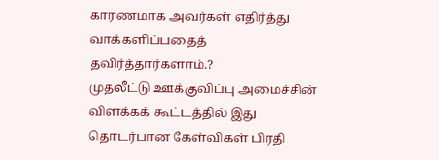காரணமாக அவர்கள் எதிர்த்து வாக்களிப்பதைத் தவிர்த்தார்களாம்.?
முதலீட்டு ஊக்குவிப்பு அமைச்சின் விளக்கக் கூட்டத்தில் இது தொடர்பான கேள்விகள் பிரதி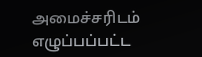அமைச்சரிடம் எழுப்பப்பட்ட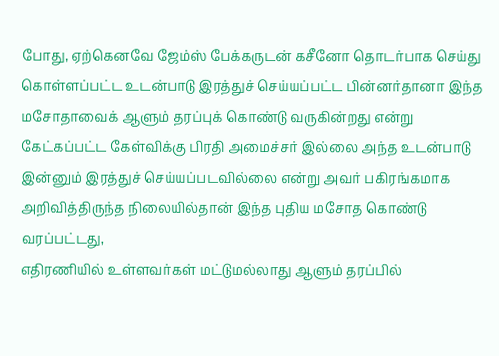போது, ஏற்கெனவே ஜேம்ஸ் பேக்கருடன் கசீனோ தொடர்பாக செய்து கொள்ளப்பட்ட உடன்பாடு இரத்துச் செய்யப்பட்ட பின்னர்தானா இந்த மசோதாவைக் ஆளும் தரப்புக் கொண்டு வருகின்றது என்று கேட்கப்பட்ட கேள்விக்கு பிரதி அமைச்சர் இல்லை அந்த உடன்பாடு இன்னும் இரத்துச் செய்யப்படவில்லை என்று அவர் பகிரங்கமாக அறிவித்திருந்த நிலையில்தான் இந்த புதிய மசோத கொண்டு வரப்பட்டது,
எதிரணியில் உள்ளவர்கள் மட்டுமல்லாது ஆளும் தரப்பில்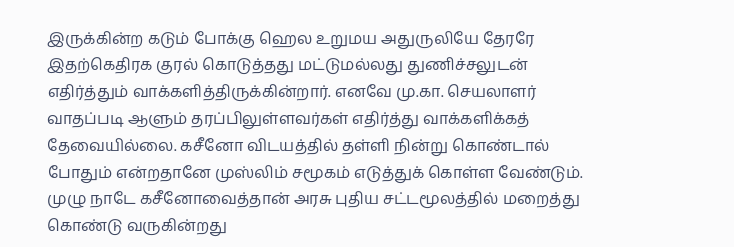இருக்கின்ற கடும் போக்கு ஹெல உறுமய அதுருலியே தேரரே இதற்கெதிரக குரல் கொடுத்தது மட்டுமல்லது துணிச்சலுடன் எதிர்த்தும் வாக்களித்திருக்கின்றார். எனவே மு.கா. செயலாளர் வாதப்படி ஆளும் தரப்பிலுள்ளவர்கள் எதிர்த்து வாக்களிக்கத் தேவையில்லை. கசீனோ விடயத்தில் தள்ளி நின்று கொண்டால் போதும் என்றதானே முஸ்லிம் சமூகம் எடுத்துக் கொள்ள வேண்டும்.
முழு நாடே கசீனோவைத்தான் அரசு புதிய சட்டமூலத்தில் மறைத்து கொண்டு வருகின்றது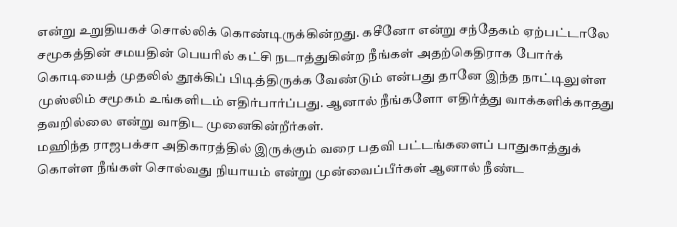என்று உறுதியகச் சொல்லிக் கொண்டிருக்கின்றது. கசீனோ என்று சந்தேகம் ஏற்பட்டாலே சமூகத்தின் சமயதின் பெயரில் கட்சி நடாத்துகின்ற நீங்கள் அதற்கெதிராக போர்க் கொடியைத் முதலில் தூக்கிப் பிடித்திருக்க வேண்டும் என்பது தானே இந்த நாட்டிலுள்ள முஸ்லிம் சமூகம் உங்களிடம் எதிர்பார்ப்பது. ஆனால் நீங்களோ எதிர்த்து வாக்களிக்காதது தவறில்லை என்று வாதிட முனைகின்றீர்கள்.
மஹிந்த ராஜபக்சா அதிகாரத்தில் இருக்கும் வரை பதவி பட்டங்களைப் பாதுகாத்துக் கொள்ள நீங்கள் சொல்வது நியாயம் என்று முன்வைப்பீர்கள் ஆனால் நீண்ட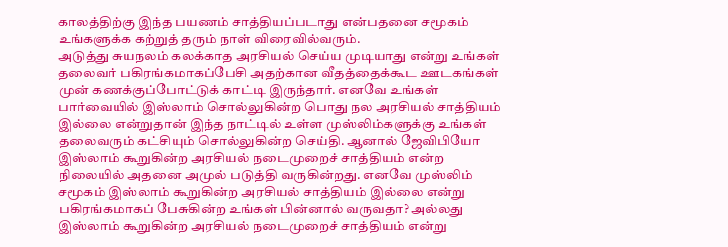காலத்திற்கு இந்த பயணம் சாத்தியப்படாது என்பதனை சமூகம் உங்களுக்க கற்றுத் தரும் நாள் விரைவில்வரும்.
அடுத்து சுயநலம் கலக்காத அரசியல் செய்ய முடியாது என்று உங்கள் தலைவர் பகிரங்கமாகப்பேசி அதற்கான வீதத்தைக்கூட ஊடகங்கள் முன் கணக்குப்போட்டுக் காட்டி இருந்தார். எனவே உங்கள் பார்வையில் இஸ்லாம் சொல்லுகின்ற பொது நல அரசியல் சாத்தியம் இல்லை என்றுதான் இந்த நாட்டில் உள்ள முஸ்லிம்களுக்கு உங்கள் தலைவரும் கட்சியும் சொல்லுகின்ற செய்தி. ஆனால் ஜேவிபியோ இஸ்லாம் கூறுகின்ற அரசியல் நடைமுறைச் சாத்தியம் என்ற நிலையில் அதனை அமுல் படுத்தி வருகின்றது. எனவே முஸ்லிம் சமூகம் இஸ்லாம் கூறுகின்ற அரசியல் சாத்தியம் இல்லை என்று பகிரங்கமாகப் பேசுகின்ற உங்கள் பின்னால் வருவதா? அல்லது இஸ்லாம் கூறுகின்ற அரசியல் நடைமுறைச் சாத்தியம் என்று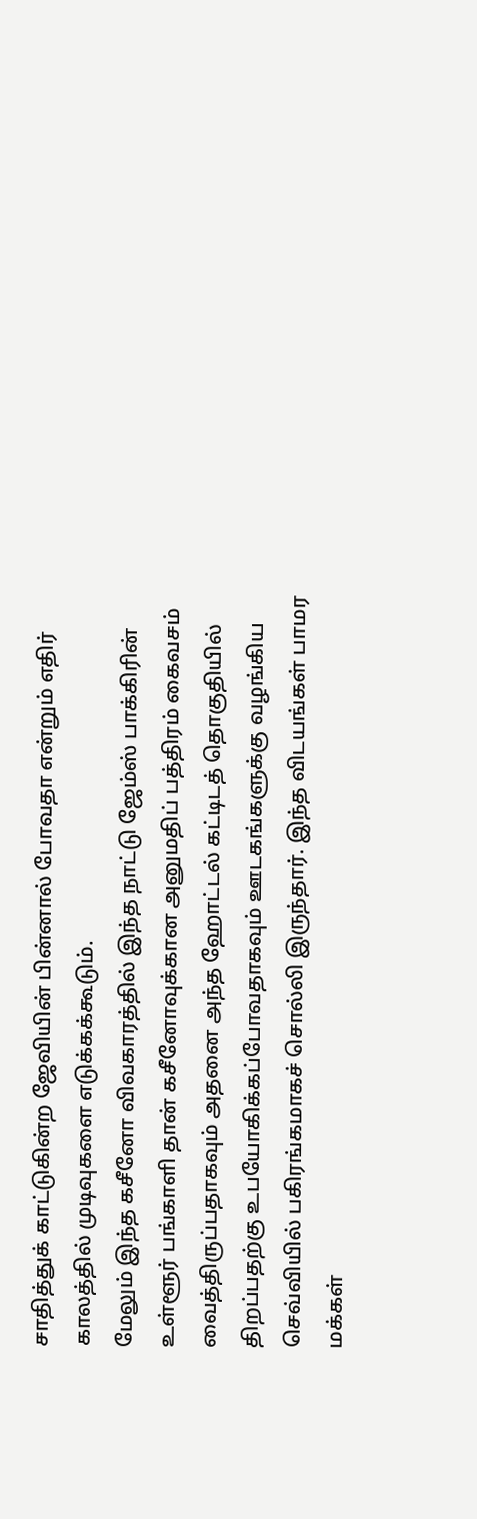சாதித்துக் காட்டுகின்ற ஜேவியின் பின்னால் போவதா என்றும் எதிர் காலத்தில் முடிவுகளை எடுக்கக்கூடும்.
மேலும் இந்த கசீனோ விவகாரத்தில் இந்த நாட்டு ஜேம்ஸ் பாக்கிரின் உள்ளூர் பங்காளி தான் கசீனோவுக்கான அனுமதிப் பத்திரம் கைவசம் வைத்திருப்பதாகவும் அதனை அந்த ஹோட்டல் கட்டிடத் தொகுதியில் திறப்பதற்கு உபயோகிக்கப்போவதாகவும் ஊடகங்களுக்கு வழங்கிய செவ்வியில் பகிரங்கமாகச் சொல்லி இருந்தார். இந்த விடயங்கள் பாமர மக்கள்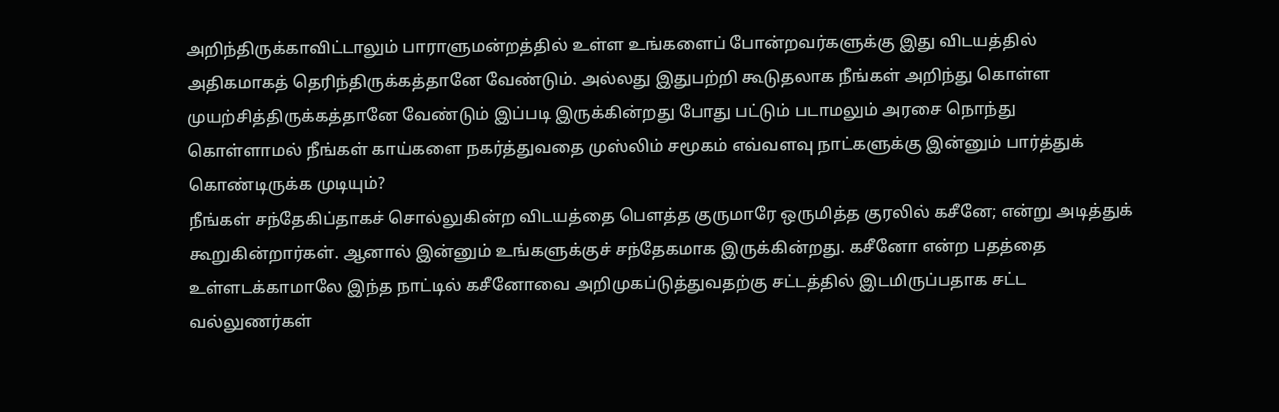அறிந்திருக்காவிட்டாலும் பாராளுமன்றத்தில் உள்ள உங்களைப் போன்றவர்களுக்கு இது விடயத்தில் அதிகமாகத் தெரிந்திருக்கத்தானே வேண்டும். அல்லது இதுபற்றி கூடுதலாக நீங்கள் அறிந்து கொள்ள முயற்சித்திருக்கத்தானே வேண்டும் இப்படி இருக்கின்றது போது பட்டும் படாமலும் அரசை நொந்து கொள்ளாமல் நீங்கள் காய்களை நகர்த்துவதை முஸ்லிம் சமூகம் எவ்வளவு நாட்களுக்கு இன்னும் பார்த்துக் கொண்டிருக்க முடியும்?
நீங்கள் சந்தேகிப்தாகச் சொல்லுகின்ற விடயத்தை பௌத்த குருமாரே ஒருமித்த குரலில் கசீனே; என்று அடித்துக் கூறுகின்றார்கள். ஆனால் இன்னும் உங்களுக்குச் சந்தேகமாக இருக்கின்றது. கசீனோ என்ற பதத்தை உள்ளடக்காமாலே இந்த நாட்டில் கசீனோவை அறிமுகப்டுத்துவதற்கு சட்டத்தில் இடமிருப்பதாக சட்ட வல்லுணர்கள்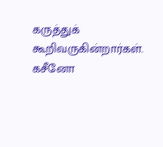கருத்துக் கூறிவருகின்றார்கள்.
கசீனோ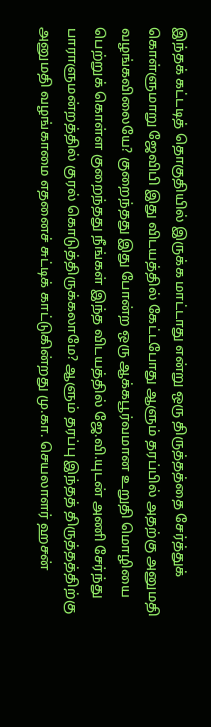இந்தக் கட்டடித் தொகுதியில் இருக்க மாட்டாது என்று ஒரு திருத்தத்தை சேர்த்துக் கொள்ளுமாறு ஜேவிபி இது விடயத்தில் கேட்டபோது ஆளும் தரப்பில் அதற்கு அனுமதி வழங்கவிலையே? குறைந்தது இது போன்ற ஒரு ஆக்கபூர்வமான உறுதி மொழியை பெற்றுக் கொள்ள குறைந்தது நீங்கள் இந்த விடயத்தில் ஜே.வி.யுடன் அணி சேர்ந்து பாராளுமன்றத்தில் குரல் கொடுத்திருக்கலாமே? ஆளும் தரப்பு இந்தத் திருத்தத்திற்கு அனுமதி வழங்காமை எதனைச் சுட்டிக் காட்டுகின்றது மு.கா. செயலாளர் ஹசன்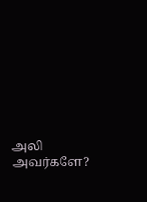அலி அவர்களே?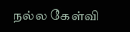நல்ல கேள்வி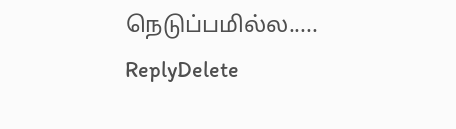நெடுப்பமில்ல.....
ReplyDelete